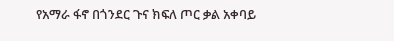የአማራ ፋኖ በጎንደር ጉና ክፍለ ጦር ቃል አቀባይ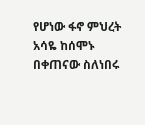የሆነው ፋኖ ምህረት አሳዬ ከሰሞኑ በቀጠናው ስለነበሩ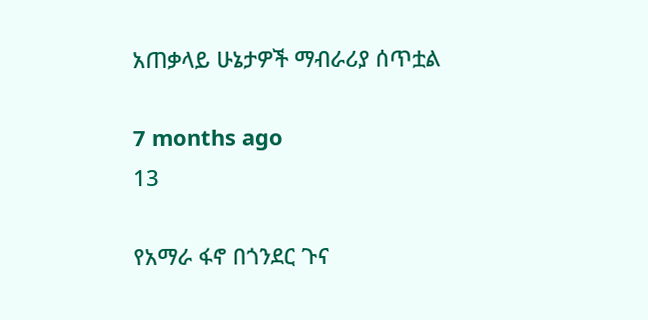አጠቃላይ ሁኔታዎች ማብራሪያ ሰጥቷል

7 months ago
13

የአማራ ፋኖ በጎንደር ጉና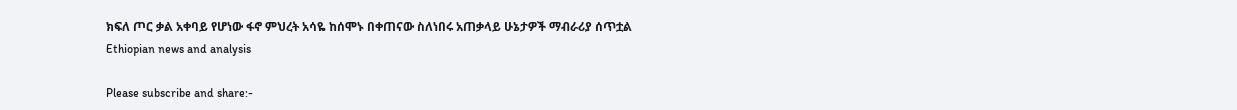ክፍለ ጦር ቃል አቀባይ የሆነው ፋኖ ምህረት አሳዬ ከሰሞኑ በቀጠናው ስለነበሩ አጠቃላይ ሁኔታዎች ማብራሪያ ሰጥቷል
Ethiopian news and analysis

Please subscribe and share:-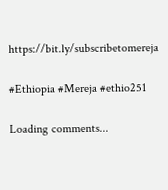https://bit.ly/subscribetomereja

#Ethiopia #Mereja #ethio251

Loading comments...